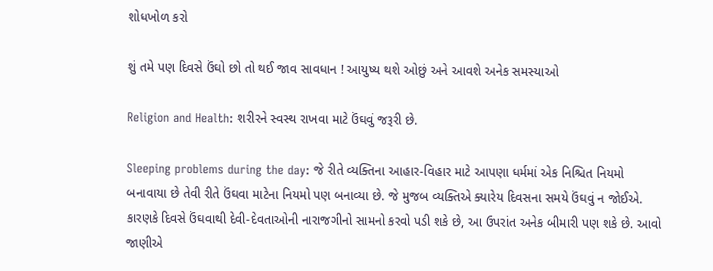શોધખોળ કરો

શું તમે પણ દિવસે ઉંઘો છો તો થઈ જાવ સાવધાન ! આયુષ્ય થશે ઓછું અને આવશે અનેક સમસ્યાઓ

Religion and Health: શરીરને સ્વસ્થ રાખવા માટે ઉંઘવું જરૂરી છે.

Sleeping problems during the day: જે રીતે વ્યક્તિના આહાર-વિહાર માટે આપણા ધર્મમાં એક નિશ્ચિત નિયમો બનાવાયા છે તેવી રીતે ઉંઘવા માટેના નિયમો પણ બનાવ્યા છે. જે મુજબ વ્યક્તિએ ક્યારેય દિવસના સમયે ઉંઘવું ન જોઈએ. કારણકે દિવસે ઉંઘવાથી દેવી-દેવતાઓની નારાજગીનો સામનો કરવો પડી શકે છે, આ ઉપરાંત અનેક બીમારી પણ શકે છે. આવો જાણીએ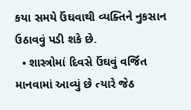કયા સમયે ઉંઘવાથી વ્યક્તિને નુકસાન ઉઠાવવું પડી શકે છે.
  • શાસ્ત્રોમાં દિવસે ઉંઘવું વર્જિત માનવામાં આવ્યું છે ત્યારે જેઠ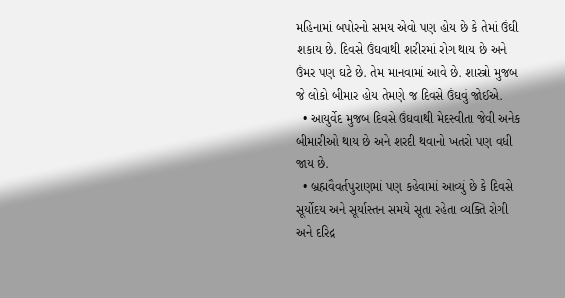મહિનામાં બપોરનો સમય એવો પણ હોય છે કે તેમાં ઉંઘી શકાય છે. દિવસે ઉંઘવાથી શરીરમાં રોગ થાય છે અને ઉંમર પણ ઘટે છે. તેમ માનવામાં આવે છે. શાસ્ત્રો મુજબ જે લોકો બીમાર હોય તેમણે જ દિવસે ઉંઘવું જોઈએ.
  • આયુર્વેદ મુજબ દિવસે ઉંઘવાથી મેદસ્વીતા જેવી અનેક બીમારીઓ થાય છે અને શરદી થવાનો ખતરો પણ વધી જાય છે.
  • બ્રહ્મવૈવર્તપુરાણમાં પણ કહેવામાં આવ્યું છે કે દિવસે સૂર્યોદય અને સૂર્યાસ્તન સમયે સૂતા રહેતા વ્યક્તિ રોગી અને દરિદ્ર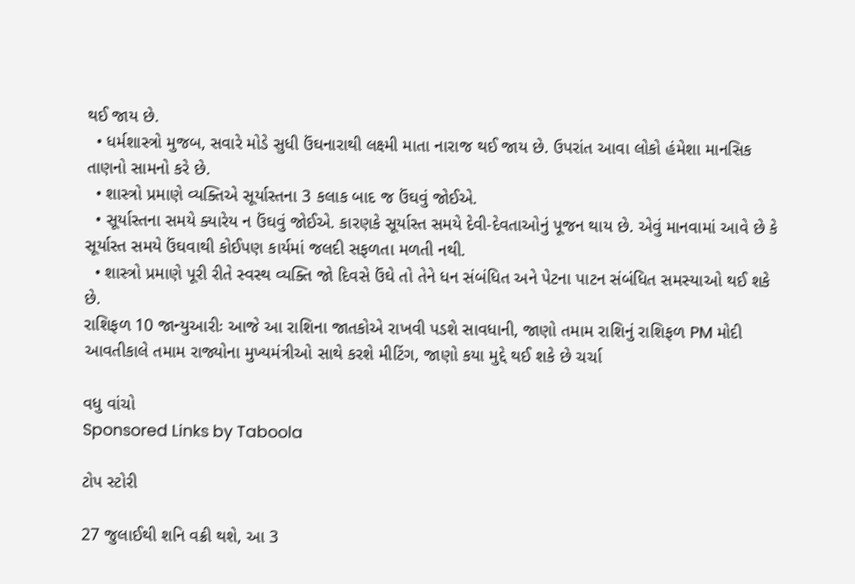થઈ જાય છે.
  • ધર્મશાસ્ત્રો મુજબ, સવારે મોડે સુધી ઉંઘનારાથી લક્ષ્મી માતા નારાજ થઈ જાય છે. ઉપરાંત આવા લોકો હંમેશા માનસિક તાણનો સામનો કરે છે.
  • શાસ્ત્રો પ્રમાણે વ્યક્તિએ સૂર્યાસ્તના 3 કલાક બાદ જ ઉંઘવું જોઈએ.
  • સૂર્યાસ્તના સમયે ક્યારેય ન ઉંઘવું જોઈએ. કારણકે સૂર્યાસ્ત સમયે દેવી-દેવતાઓનું પૂજન થાય છે. એવું માનવામાં આવે છે કે સૂર્યાસ્ત સમયે ઉંઘવાથી કોઈપણ કાર્યમાં જલદી સફળતા મળતી નથી.
  • શાસ્ત્રો પ્રમાણે પૂરી રીતે સ્વસ્થ વ્યક્તિ જો દિવસે ઉંઘે તો તેને ધન સંબંધિત અને પેટના પાટન સંબંધિત સમસ્યાઓ થઈ શકે છે.
રાશિફળ 10 જાન્યુઆરીઃ આજે આ રાશિના જાતકોએ રાખવી પડશે સાવધાની, જાણો તમામ રાશિનું રાશિફળ PM મોદી આવતીકાલે તમામ રાજ્યોના મુખ્યમંત્રીઓ સાથે કરશે મીટિંગ, જાણો કયા મુદ્દે થઈ શકે છે ચર્ચા

વધુ વાંચો
Sponsored Links by Taboola

ટોપ સ્ટોરી

27 જુલાઈથી શનિ વક્રી થશે, આ 3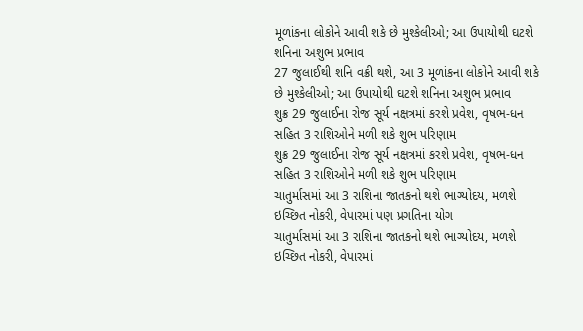મૂળાંકના લોકોને આવી શકે છે મુશ્કેલીઓ; આ ઉપાયોથી ઘટશે શનિના અશુભ પ્રભાવ
27 જુલાઈથી શનિ વક્રી થશે, આ 3 મૂળાંકના લોકોને આવી શકે છે મુશ્કેલીઓ; આ ઉપાયોથી ઘટશે શનિના અશુભ પ્રભાવ
શુક્ર 29 જુલાઈના રોજ સૂર્ય નક્ષત્રમાં કરશે પ્રવેશ, વૃષભ-ધન સહિત 3 રાશિઓને મળી શકે શુભ પરિણામ
શુક્ર 29 જુલાઈના રોજ સૂર્ય નક્ષત્રમાં કરશે પ્રવેશ, વૃષભ-ધન સહિત 3 રાશિઓને મળી શકે શુભ પરિણામ
ચાતુર્માસમાં આ 3 રાશિના જાતકનો થશે ભાગ્યોદય, મળશે ઇચ્છિત નોકરી, વેપારમાં પણ પ્રગતિના યોગ
ચાતુર્માસમાં આ 3 રાશિના જાતકનો થશે ભાગ્યોદય, મળશે ઇચ્છિત નોકરી, વેપારમાં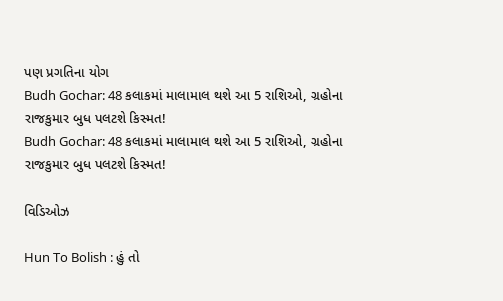પણ પ્રગતિના યોગ
Budh Gochar: 48 કલાકમાં માલામાલ થશે આ 5 રાશિઓ, ગ્રહોના રાજકુમાર બુધ પલટશે કિસ્મત!
Budh Gochar: 48 કલાકમાં માલામાલ થશે આ 5 રાશિઓ, ગ્રહોના રાજકુમાર બુધ પલટશે કિસ્મત!

વિડિઓઝ

Hun To Bolish : હું તો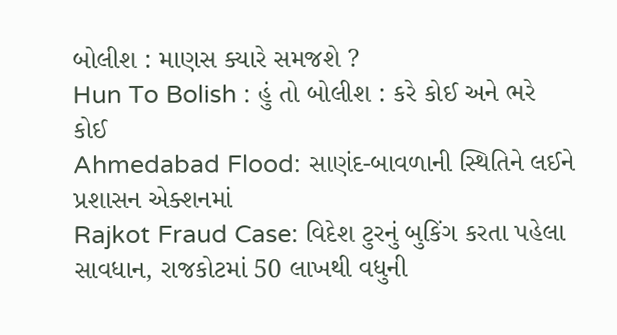બોલીશ : માણસ ક્યારે સમજશે ?
Hun To Bolish : હું તો બોલીશ : કરે કોઈ અને ભરે કોઈ
Ahmedabad Flood: સાણંદ-બાવળાની સ્થિતિને લઈને પ્રશાસન એક્શનમાં
Rajkot Fraud Case: વિદેશ ટુરનું બુકિંગ કરતા પહેલા સાવધાન, રાજકોટમાં 50 લાખથી વધુની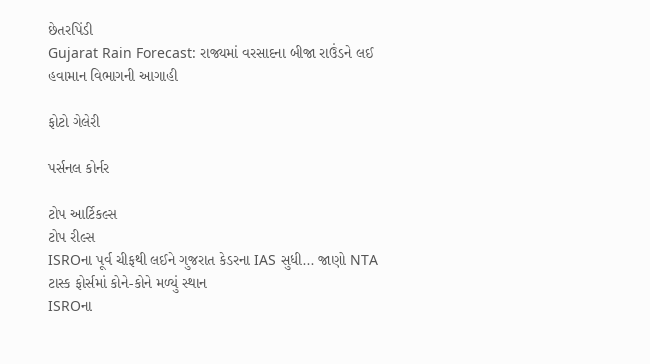છેતરપિંડી
Gujarat Rain Forecast: રાજ્યમાં વરસાદના બીજા રાઉંડને લઈ હવામાન વિભાગની આગાહી

ફોટો ગેલેરી

પર્સનલ કોર્નર

ટોપ આર્ટિકલ્સ
ટોપ રીલ્સ
ISROના પૂર્વ ચીફથી લઈને ગુજરાત કેડરના IAS સુધી... જાણો NTA ટાસ્ક ફોર્સમાં કોને-કોને મળ્યું સ્થાન
ISROના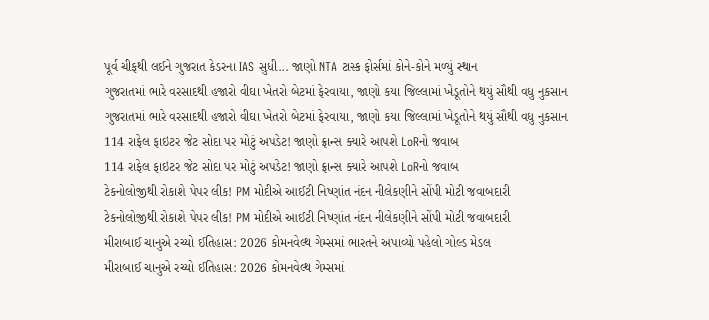પૂર્વ ચીફથી લઈને ગુજરાત કેડરના IAS સુધી... જાણો NTA ટાસ્ક ફોર્સમાં કોને-કોને મળ્યું સ્થાન
ગુજરાતમાં ભારે વરસાદથી હજારો વીઘા ખેતરો બેટમાં ફેરવાયા, જાણો કયા જિલ્લામાં ખેડૂતોને થયું સૌથી વધુ નુકસાન
ગુજરાતમાં ભારે વરસાદથી હજારો વીઘા ખેતરો બેટમાં ફેરવાયા, જાણો કયા જિલ્લામાં ખેડૂતોને થયું સૌથી વધુ નુકસાન
114 રાફેલ ફાઇટર જેટ સોદા પર મોટું અપડેટ! જાણો ફ્રાન્સ ક્યારે આપશે LoRનો જવાબ
114 રાફેલ ફાઇટર જેટ સોદા પર મોટું અપડેટ! જાણો ફ્રાન્સ ક્યારે આપશે LoRનો જવાબ
ટેકનોલોજીથી રોકાશે પેપર લીક! PM મોદીએ આઈટી નિષ્ણાંત નંદન નીલેકણીને સોંપી મોટી જવાબદારી
ટેકનોલોજીથી રોકાશે પેપર લીક! PM મોદીએ આઈટી નિષ્ણાંત નંદન નીલેકણીને સોંપી મોટી જવાબદારી
મીરાબાઈ ચાનુએ રચ્યો ઈતિહાસ: 2026 કોમનવેલ્થ ગેમ્સમાં ભારતને અપાવ્યો પહેલો ગોલ્ડ મેડલ
મીરાબાઈ ચાનુએ રચ્યો ઈતિહાસ: 2026 કોમનવેલ્થ ગેમ્સમાં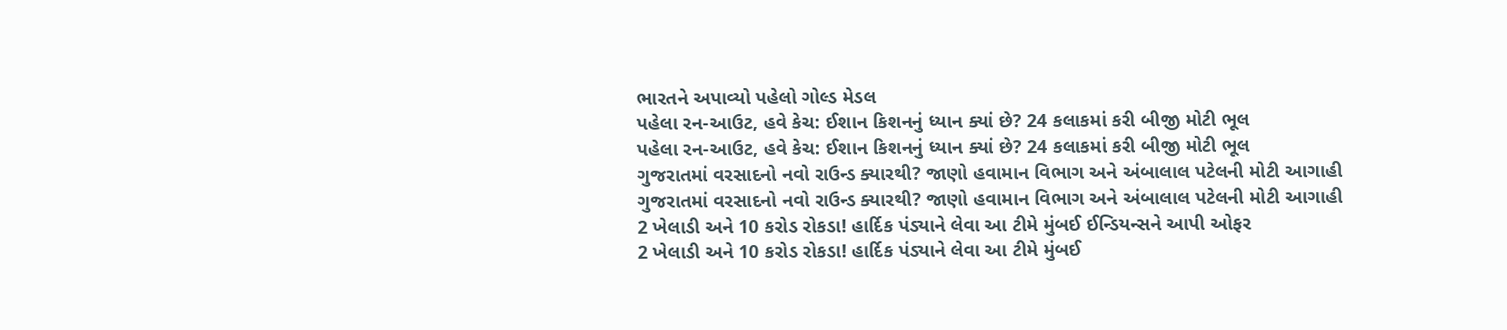ભારતને અપાવ્યો પહેલો ગોલ્ડ મેડલ
પહેલા રન-આઉટ, હવે કેચ: ઈશાન કિશનનું ધ્યાન ક્યાં છે? 24 કલાકમાં કરી બીજી મોટી ભૂલ
પહેલા રન-આઉટ, હવે કેચ: ઈશાન કિશનનું ધ્યાન ક્યાં છે? 24 કલાકમાં કરી બીજી મોટી ભૂલ
ગુજરાતમાં વરસાદનો નવો રાઉન્ડ ક્યારથી? જાણો હવામાન વિભાગ અને અંબાલાલ પટેલની મોટી આગાહી
ગુજરાતમાં વરસાદનો નવો રાઉન્ડ ક્યારથી? જાણો હવામાન વિભાગ અને અંબાલાલ પટેલની મોટી આગાહી
2 ખેલાડી અને 10 કરોડ રોકડા! હાર્દિક પંડ્યાને લેવા આ ટીમે મુંબઈ ઈન્ડિયન્સને આપી ઓફર
2 ખેલાડી અને 10 કરોડ રોકડા! હાર્દિક પંડ્યાને લેવા આ ટીમે મુંબઈ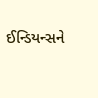ઈન્ડિયન્સને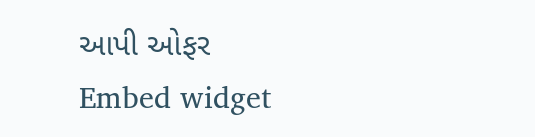આપી ઓફર
Embed widget